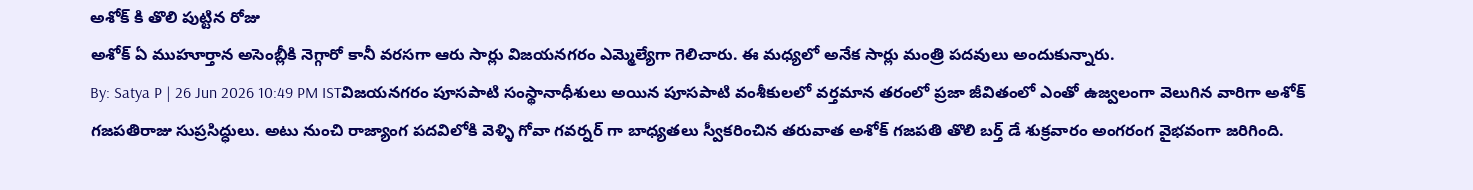అశోక్ కి తొలి పుట్టిన రోజు
అశోక్ ఏ ముహూర్తాన అసెంబ్లీకి నెగ్గారో కానీ వరసగా ఆరు సార్లు విజయనగరం ఎమ్మెల్యేగా గెలిచారు. ఈ మధ్యలో అనేక సార్లు మంత్రి పదవులు అందుకున్నారు.
By: Satya P | 26 Jun 2026 10:49 PM ISTవిజయనగరం పూసపాటి సంస్థానాధీశులు అయిన పూసపాటి వంశీకులలో వర్తమాన తరంలో ప్రజా జీవితంలో ఎంతో ఉజ్వలంగా వెలుగిన వారిగా అశోక్ గజపతిరాజు సుప్రసిద్ధులు. అటు నుంచి రాజ్యాంగ పదవిలోకి వెళ్ళి గోవా గవర్నర్ గా బాధ్యతలు స్వీకరించిన తరువాత అశోక్ గజపతి తొలి బర్త్ డే శుక్రవారం అంగరంగ వైభవంగా జరిగింది.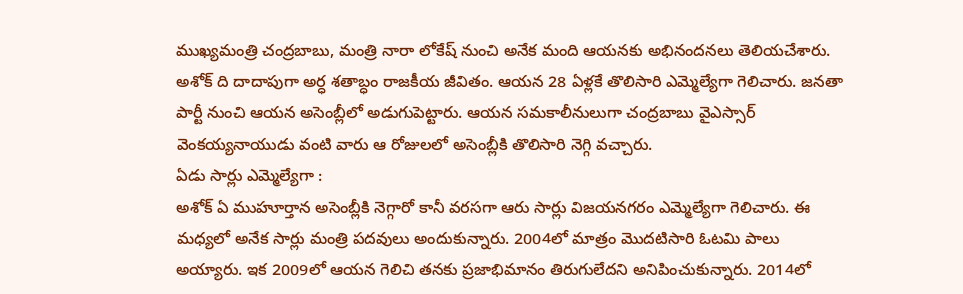ముఖ్యమంత్రి చంద్రబాబు, మంత్రి నారా లోకేష్ నుంచి అనేక మంది ఆయనకు అభినందనలు తెలియచేశారు. అశోక్ ది దాదాపుగా అర్ధ శతాబ్ధం రాజకీయ జీవితం. ఆయన 28 ఏళ్లకే తొలిసారి ఎమ్మెల్యేగా గెలిచారు. జనతా పార్టీ నుంచి ఆయన అసెంబ్లీలో అడుగుపెట్టారు. ఆయన సమకాలీనులుగా చంద్రబాబు వైఎస్సార్ వెంకయ్యనాయుడు వంటి వారు ఆ రోజులలో అసెంబ్లీకి తొలిసారి నెగ్గి వచ్చారు.
ఏడు సార్లు ఎమ్మెల్యేగా :
అశోక్ ఏ ముహూర్తాన అసెంబ్లీకి నెగ్గారో కానీ వరసగా ఆరు సార్లు విజయనగరం ఎమ్మెల్యేగా గెలిచారు. ఈ మధ్యలో అనేక సార్లు మంత్రి పదవులు అందుకున్నారు. 2004లో మాత్రం మొదటిసారి ఓటమి పాలు అయ్యారు. ఇక 2009లో ఆయన గెలిచి తనకు ప్రజాభిమానం తిరుగులేదని అనిపించుకున్నారు. 2014లో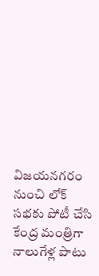విజయనగరం నుంచి లోక్ సభకు పోటీ చేసి కేంద్ర మంత్రిగా నాలుగేళ్ల పాటు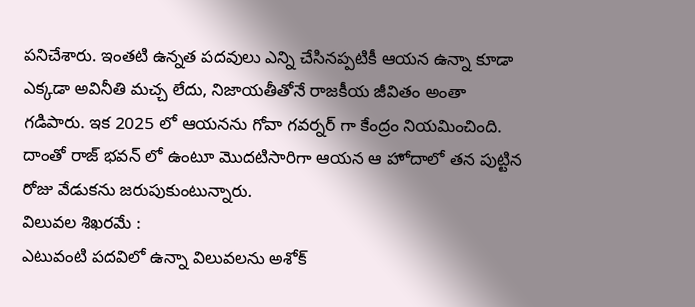పనిచేశారు. ఇంతటి ఉన్నత పదవులు ఎన్ని చేసినప్పటికీ ఆయన ఉన్నా కూడా ఎక్కడా అవినీతి మచ్చ లేదు, నిజాయతీతోనే రాజకీయ జీవితం అంతా గడిపారు. ఇక 2025 లో ఆయనను గోవా గవర్నర్ గా కేంద్రం నియమించింది. దాంతో రాజ్ భవన్ లో ఉంటూ మొదటిసారిగా ఆయన ఆ హోదాలో తన పుట్టిన రోజు వేడుకను జరుపుకుంటున్నారు.
విలువల శిఖరమే :
ఎటువంటి పదవిలో ఉన్నా విలువలను అశోక్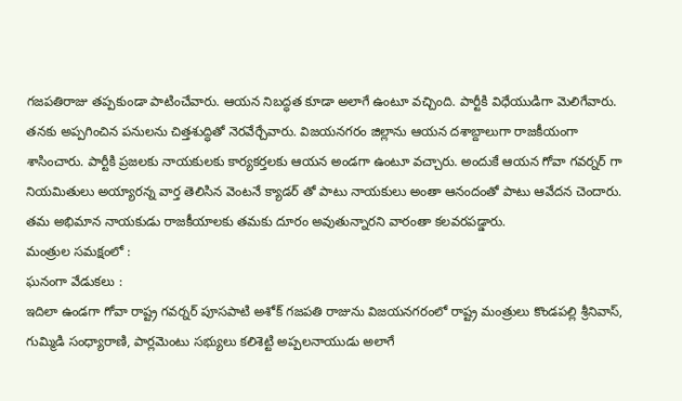గజపతిరాజు తప్పకుండా పాటించేవారు. ఆయన నిబద్ధత కూడా అలాగే ఉంటూ వచ్చింది. పార్టీకి విధేయుడిగా మెలిగేవారు. తనకు అప్పగించిన పనులను చిత్తశుద్ధితో నెరవేర్చేవారు. విజయనగరం జిల్లాను ఆయన దశాబ్దాలుగా రాజకీయంగా శాసించారు. పార్టీకి ప్రజలకు నాయకులకు కార్యకర్తలకు ఆయన అండగా ఉంటూ వచ్చారు. అందుకే ఆయన గోవా గవర్నర్ గా నియమితులు అయ్యారన్న వార్త తెలిసిన వెంటనే క్యాడర్ తో పాటు నాయకులు అంతా ఆనందంతో పాటు ఆవేదన చెందారు. తమ అభిమాన నాయకుడు రాజకీయాలకు తమకు దూరం అవుతున్నారని వారంతా కలవరపడ్డారు.
మంత్రుల సమక్షంలో :
ఘనంగా వేడుకలు :
ఇదిలా ఉండగా గోవా రాష్ట్ర గవర్నర్ పూసపాటి అశోక్ గజపతి రాజును విజయనగరంలో రాష్ట్ర మంత్రులు కొండపల్లి శ్రీనివాస్, గుమ్మిడి సంధ్యారాణి, పార్లమెంటు సభ్యులు కలిశెట్టి అప్పలనాయుడు అలాగే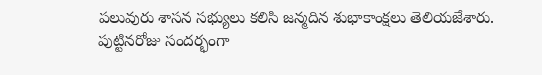పలువురు శాసన సభ్యులు కలిసి జన్మదిన శుభాకాంక్షలు తెలియజేశారు. పుట్టినరోజు సందర్భంగా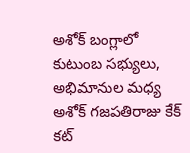అశోక్ బంగ్లాలో కుటుంబ సభ్యులు, అభిమానుల మధ్య అశోక్ గజపతిరాజు కేక్ కట్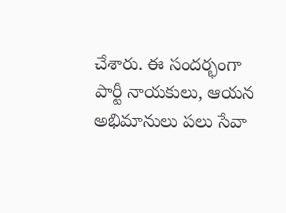చేశారు. ఈ సందర్భంగా పార్టీ నాయకులు, ఆయన అభిమానులు పలు సేవా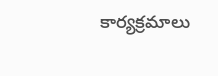కార్యక్రమాలు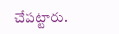చేపట్టారు.